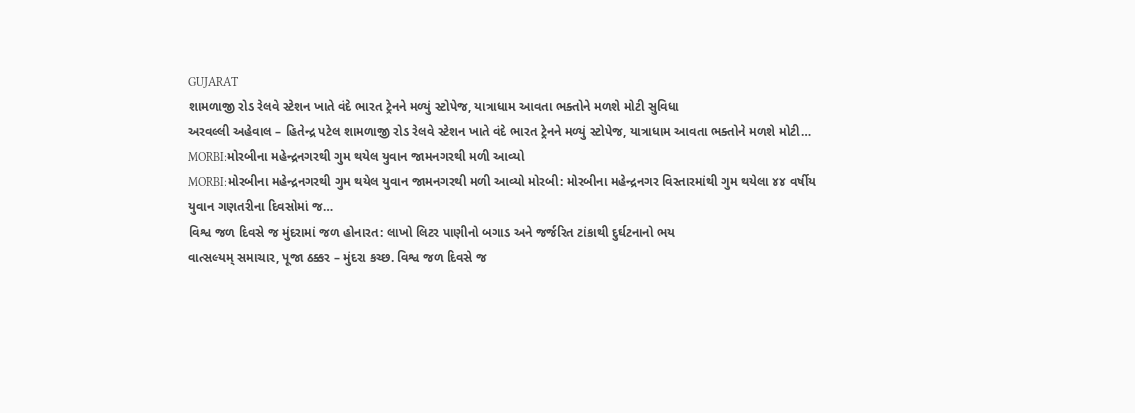GUJARAT
શામળાજી રોડ રેલવે સ્ટેશન ખાતે વંદે ભારત ટ્રેનને મળ્યું સ્ટોપેજ, યાત્રાધામ આવતા ભક્તોને મળશે મોટી સુવિધા
અરવલ્લી અહેવાલ – હિતેન્દ્ર પટેલ શામળાજી રોડ રેલવે સ્ટેશન ખાતે વંદે ભારત ટ્રેનને મળ્યું સ્ટોપેજ, યાત્રાધામ આવતા ભક્તોને મળશે મોટી…
MORBI:મોરબીના મહેન્દ્રનગરથી ગુમ થયેલ યુવાન જામનગરથી મળી આવ્યો
MORBI:મોરબીના મહેન્દ્રનગરથી ગુમ થયેલ યુવાન જામનગરથી મળી આવ્યો મોરબી: મોરબીના મહેન્દ્રનગર વિસ્તારમાંથી ગુમ થયેલા ૪૪ વર્ષીય યુવાન ગણતરીના દિવસોમાં જ…
વિશ્વ જળ દિવસે જ મુંદરામાં જળ હોનારત: લાખો લિટર પાણીનો બગાડ અને જર્જરિત ટાંકાથી દુર્ઘટનાનો ભય
વાત્સલ્યમ્ સમાચાર, પૂજા ઠક્કર – મુંદરા કચ્છ. વિશ્વ જળ દિવસે જ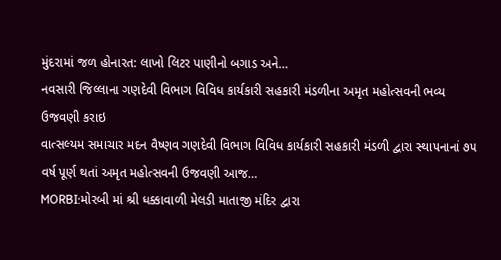મુંદરામાં જળ હોનારત: લાખો લિટર પાણીનો બગાડ અને…
નવસારી જિલ્લાના ગણદેવી વિભાગ વિવિધ કાર્યકારી સહકારી મંડળીના અમૃત મહોત્સવની ભવ્ય ઉજવણી કરાઇ
વાત્સલ્યમ સમાચાર મદન વૈષ્ણવ ગણદેવી વિભાગ વિવિધ કાર્યકારી સહકારી મંડળી દ્વારા સ્થાપનાનાં ૭૫ વર્ષ પૂર્ણ થતાં અમૃત મહોત્સવની ઉજવણી આજ…
MORBI:મોરબી માં શ્રી ધક્કાવાળી મેલડી માતાજી મંદિર દ્વારા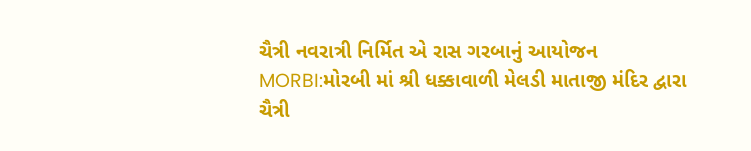ચૈત્રી નવરાત્રી નિર્મિત એ રાસ ગરબાનું આયોજન
MORBI:મોરબી માં શ્રી ધક્કાવાળી મેલડી માતાજી મંદિર દ્વારા ચૈત્રી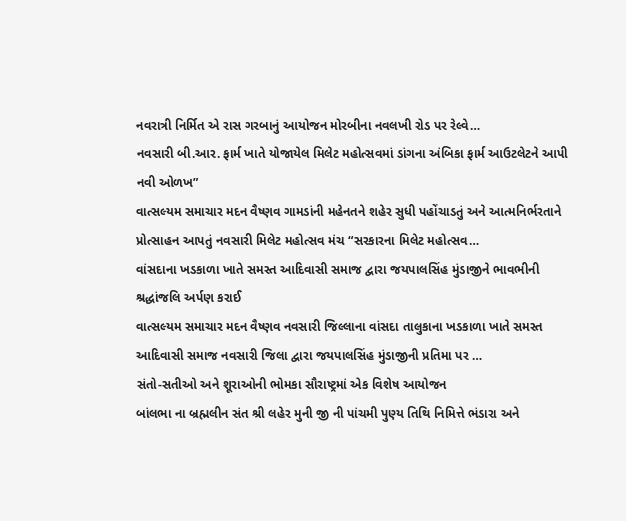નવરાત્રી નિર્મિત એ રાસ ગરબાનું આયોજન મોરબીના નવલખી રોડ પર રેલ્વે…
નવસારી બી.આર. ફાર્મ ખાતે યોજાયેલ મિલેટ મહોત્સવમાં ડાંગના અંબિકા ફાર્મ આઉટલેટને આપી નવી ઓળખ”
વાત્સલ્યમ સમાચાર મદન વૈષ્ણવ ગામડાંની મહેનતને શહેર સુધી પહોંચાડતું અને આત્મનિર્ભરતાને પ્રોત્સાહન આપતું નવસારી મિલેટ મહોત્સવ મંચ “સરકારના મિલેટ મહોત્સવ…
વાંસદાના ખડકાળા ખાતે સમસ્ત આદિવાસી સમાજ દ્વારા જયપાલસિંહ મુંડાજીને ભાવભીની શ્રદ્ધાંજલિ અર્પણ કરાઈ
વાત્સલ્યમ સમાચાર મદન વૈષ્ણવ નવસારી જિલ્લાના વાંસદા તાલુકાના ખડકાળા ખાતે સમસ્ત આદિવાસી સમાજ નવસારી જિલા દ્વારા જયપાલસિંહ મુંડાજીની પ્રતિમા પર …
સંતો-સતીઓ અને શૂરાઓની ભોમકા સૌરાષ્ટ્રમાં એક વિશેષ આયોજન
બાંલભા ના બ્રહ્મલીન સંત શ્રી લહેર મુની જી ની પાંચમી પુણ્ય તિથિ નિમિત્તે ભંડારા અને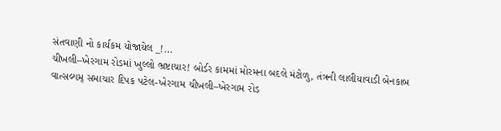સંતવાણી નો કાર્યકમ યોજાયેલ _!…
ચીખલી–ખેરગામ રોડમાં ખુલ્લો ભ્રષ્ટાચાર! બોર્ડર કામમાં મોરમના બદલે મંટોળુ, તંત્રની લાલીયાવાડી બેનકાબ
વાત્સલ્યમ્ સમાચાર દિપક પટેલ-ખેરગામ ચીખલી–ખેરગામ રોડ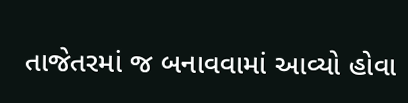તાજેતરમાં જ બનાવવામાં આવ્યો હોવા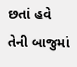છતાં હવે તેની બાજુમાં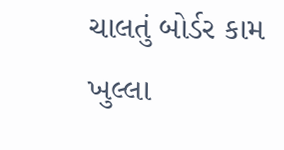ચાલતું બોર્ડર કામ ખુલ્લા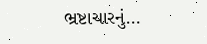ભ્રષ્ટાચારનું…